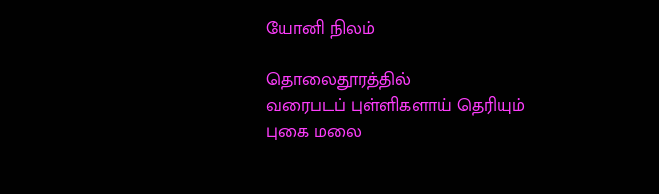யோனி நிலம்

தொலைதூரத்தில்
வரைபடப் புள்ளிகளாய் தெரியும்
புகை மலை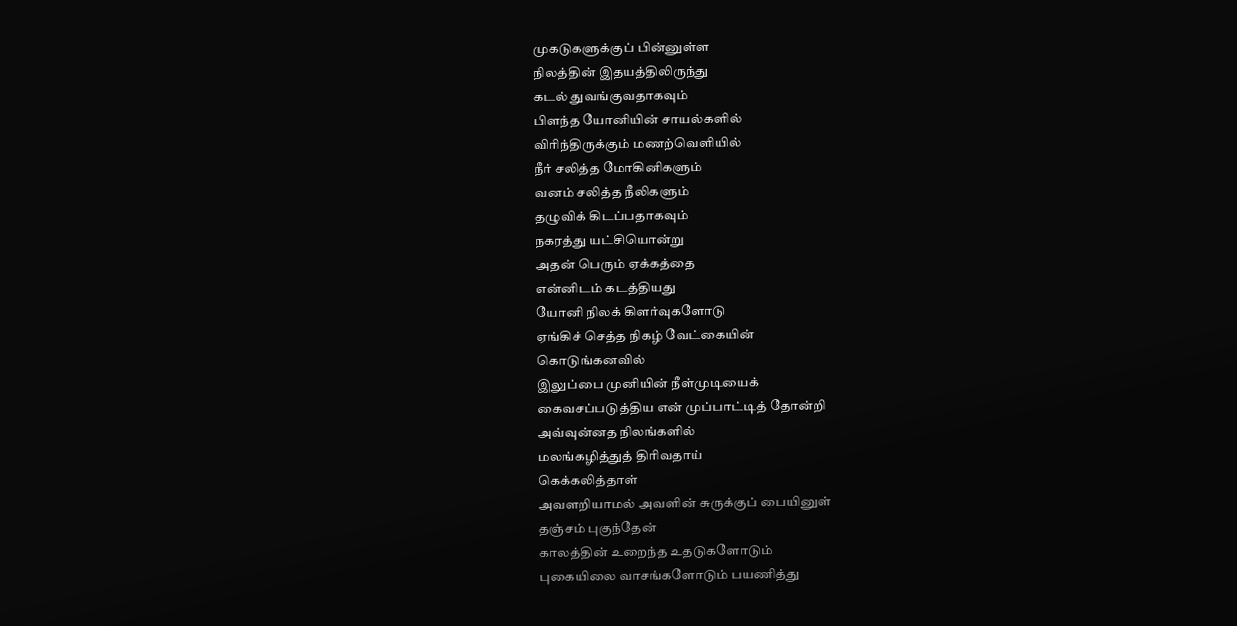முகடுகளுக்குப் பின்னுள்ள
நிலத்தின் இதயத்திலிருந்து
கடல் துவங்குவதாகவும்
பிளந்த யோனியின் சாயல்களில்
விரிந்திருக்கும் மணற்வெளியில்
நீர் சலித்த மோகினிகளும்
வனம் சலித்த நீலிகளும்
தழுவிக் கிடப்பதாகவும்
நகரத்து யட்சியொன்று
அதன் பெரும் ஏக்கத்தை
என்னிடம் கடத்தியது
யோனி நிலக் கிளர்வுகளோடு
ஏங்கிச் செத்த நிகழ் வேட்கையின்
கொடுங்கனவில்
இலுப்பை முனியின் நீள்முடியைக்
கைவசப்படுத்திய என் முப்பாட்டித் தோன்றி
அவ்வுன்னத நிலங்களில்
மலங்கழித்துத் திரிவதாய்
கெக்கலித்தாள்
அவளறியாமல் அவளின் சுருக்குப் பையினுள்
தஞ்சம் புகுந்தேன்
காலத்தின் உறைந்த உதடுகளோடும்
புகையிலை வாசங்களோடும் பயணித்து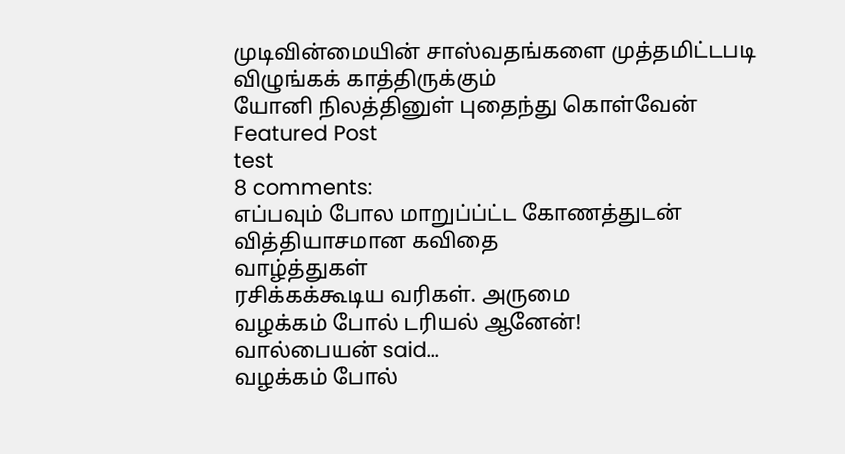முடிவின்மையின் சாஸ்வதங்களை முத்தமிட்டபடி
விழுங்கக் காத்திருக்கும்
யோனி நிலத்தினுள் புதைந்து கொள்வேன்
Featured Post
test
8 comments:
எப்பவும் போல மாறுப்ப்ட்ட கோணத்துடன் வித்தியாசமான கவிதை
வாழ்த்துகள்
ரசிக்கக்கூடிய வரிகள். அருமை
வழக்கம் போல் டரியல் ஆனேன்!
வால்பையன் said...
வழக்கம் போல்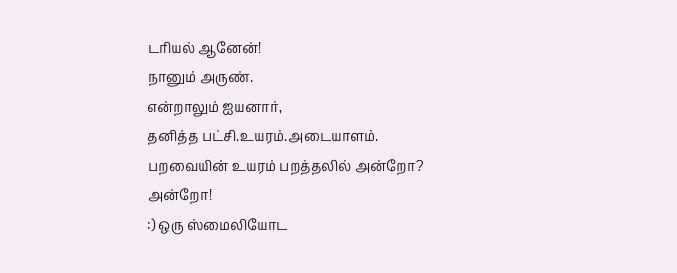டரியல் ஆனேன்!
நானும் அருண்.
என்றாலும் ஐயனார்,
தனித்த பட்சி.உயரம்.அடையாளம்.
பறவையின் உயரம் பறத்தலில் அன்றோ?
அன்றோ!
:) ஒரு ஸ்மைலியோட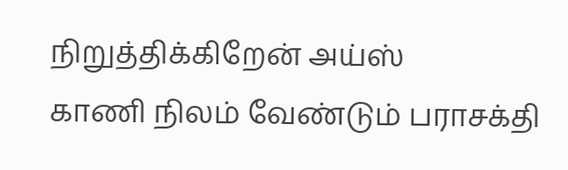நிறுத்திக்கிறேன் அய்ஸ்
காணி நிலம் வேண்டும் பராசக்தி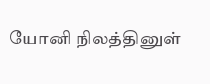யோனி நிலத்தினுள்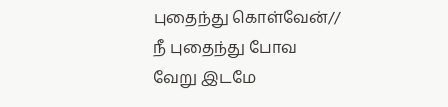புதைந்து கொள்வேன்//
நீ புதைந்து போவ வேறு இடமே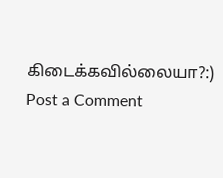கிடைக்கவில்லையா?:)
Post a Comment